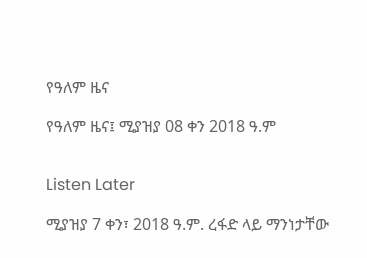የዓለም ዜና

የዓለም ዜና፤ ሚያዝያ 08 ቀን 2018 ዓ.ም


Listen Later

ሚያዝያ 7 ቀን፣ 2018 ዓ.ም. ረፋድ ላይ ማንነታቸው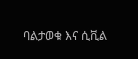ባልታወቁ እና ሲቪል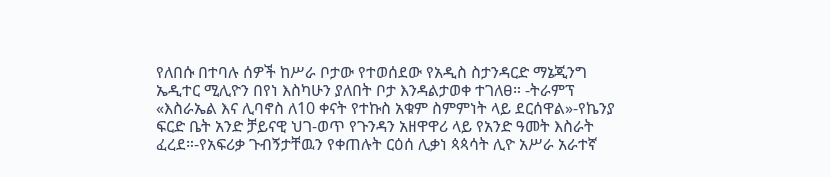የለበሱ በተባሉ ሰዎች ከሥራ ቦታው የተወሰደው የአዲስ ስታንዳርድ ማኔጂንግ ኤዲተር ሚሊዮን በየነ እስካሁን ያለበት ቦታ እንዳልታወቀ ተገለፀ። -ትራምፕ «እስራኤል እና ሊባኖስ ለ10 ቀናት የተኩስ አቁም ስምምነት ላይ ደርሰዋል»-የኬንያ ፍርድ ቤት አንድ ቻይናዊ ህገ-ወጥ የጉንዳን አዘዋዋሪ ላይ የአንድ ዓመት እስራት ፈረደ።-የአፍሪቃ ጉብኝታቸዉን የቀጠሉት ርዕሰ ሊቃነ ጳጳሳት ሊዮ አሥራ አራተኛ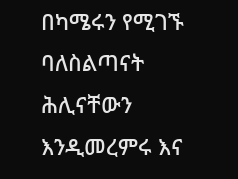በካሜሩን የሚገኙ ባለስልጣናት ሕሊናቸውን እንዲመረምሩ እና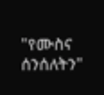"የሙስና ሰንሰለትን"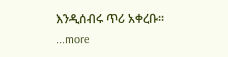እንዲሰብሩ ጥሪ አቀረቡ።
...more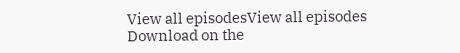View all episodesView all episodes
Download on the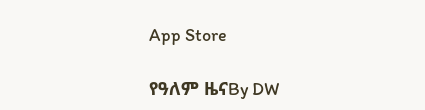App Store

የዓለም ዜናBy DW